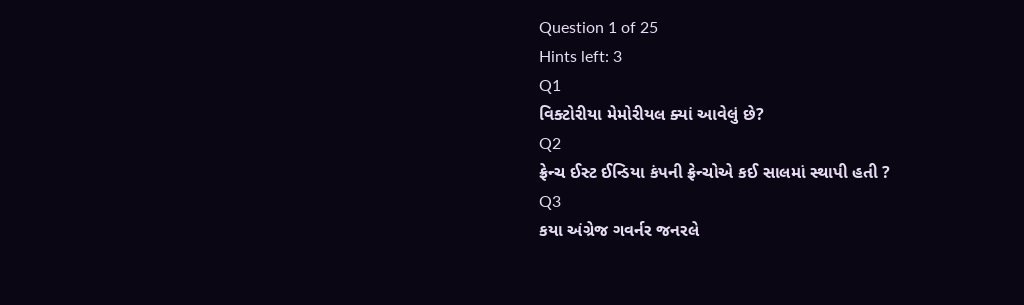Question 1 of 25
Hints left: 3
Q1
વિક્ટોરીયા મેમોરીયલ ક્યાં આવેલું છે?
Q2
ફ્રેન્ચ ઈસ્ટ ઈન્ડિયા કંપની ફ્રેન્ચોએ કઈ સાલમાં સ્થાપી હતી ?
Q3
કયા અંગ્રેજ ગવર્નર જનરલે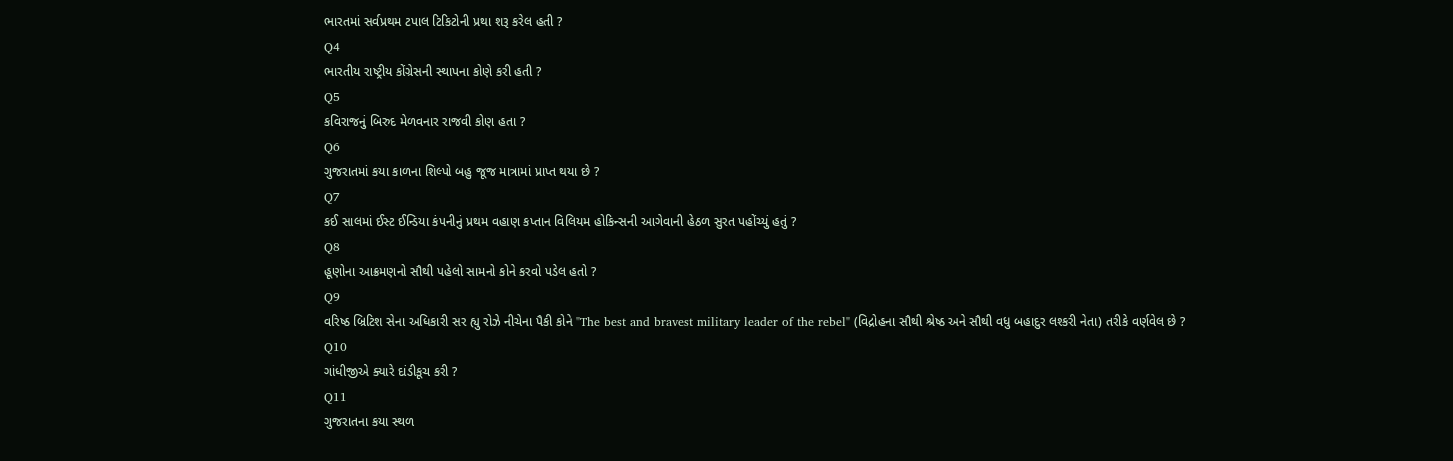ભારતમાં સર્વપ્રથમ ટપાલ ટિકિટોની પ્રથા શરૂ કરેલ હતી ?
Q4
ભારતીય રાષ્ટ્રીય કોંગ્રેસની સ્થાપના કોણે કરી હતી ?
Q5
કવિરાજનું બિરુદ મેળવનાર રાજવી કોણ હતા ?
Q6
ગુજરાતમાં કયા કાળના શિલ્પો બહુ જૂજ માત્રામાં પ્રાપ્ત થયા છે ?
Q7
કઈ સાલમાં ઈસ્ટ ઈન્ડિયા કંપનીનું પ્રથમ વહાણ કપ્તાન વિલિયમ હોકિન્સની આગેવાની હેઠળ સુરત પહોંચ્યું હતું ?
Q8
હૂણોના આક્રમણનો સૌથી પહેલો સામનો કોને કરવો પડેલ હતો ?
Q9
વરિષ્ઠ બ્રિટિશ સેના અધિકારી સર હ્યુ રોઝે નીચેના પૈકી કોને "The best and bravest military leader of the rebel" (વિદ્રોહના સૌથી શ્રેષ્ઠ અને સૌથી વધુ બહાદુર લશ્કરી નેતા) તરીકે વર્ણવેલ છે ?
Q10
ગાંધીજીએ ક્યારે દાંડીકૂચ કરી ?
Q11
ગુજરાતના કયા સ્થળ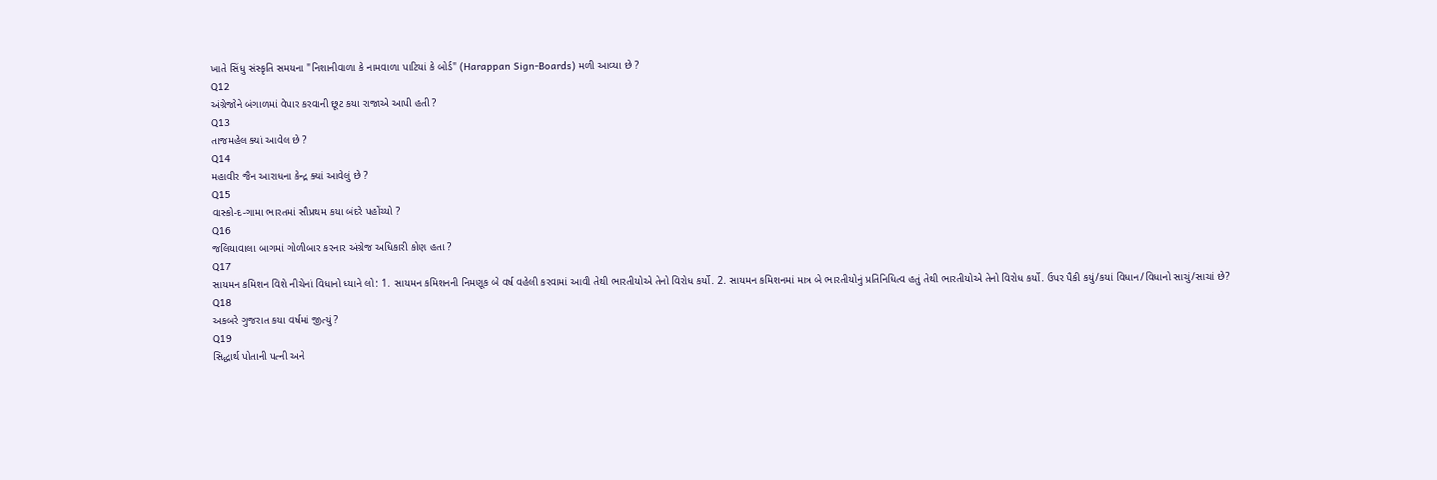ખાતે સિંધુ સંસ્કૃતિ સમયના "નિશાનીવાળા કે નામવાળા પાટિયાં કે બોર્ડ" (Harappan Sign-Boards) મળી આવ્યા છે ?
Q12
અંગ્રેજોને બંગાળમાં વેપાર કરવાની છૂટ કયા રાજાએ આપી હતી ?
Q13
તાજમહેલ ક્યાં આવેલ છે ?
Q14
મહાવીર જૈન આરાધના કેન્દ્ર ક્યાં આવેલું છે ?
Q15
વાસ્કો-દ-ગામા ભારતમાં સૌપ્રથમ કયા બંદરે પહોંચ્યો ?
Q16
જલિયાવાલા બાગમાં ગોળીબાર કરનાર અંગ્રેજ અધિકારી કોણ હતા ?
Q17
સાયમન કમિશન વિશે નીચેનાં વિધાનો ધ્યાને લો: 1. સાયમન કમિશનની નિમણૂક બે વર્ષ વહેલી કરવામાં આવી તેથી ભારતીયોએ તેનો વિરોધ કર્યો. 2. સાયમન કમિશનમાં માત્ર બે ભારતીયોનું પ્રતિનિધિત્વ હતું તેથી ભારતીયોએ તેનો વિરોધ કર્યો. ઉપર પૈકી કયું/કયાં વિધાન/વિધાનો સાચું/સાચાં છે?
Q18
અકબરે ગુજરાત કયા વર્ષમાં જીત્યું ?
Q19
સિદ્ધાર્થ પોતાની પત્ની અને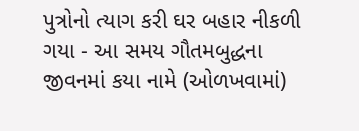પુત્રોનો ત્યાગ કરી ઘર બહાર નીકળી ગયા - આ સમય ગૌતમબુદ્ધના જીવનમાં કયા નામે (ઓળખવામાં)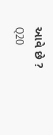આવે છે ?
Q20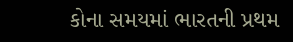કોના સમયમાં ભારતની પ્રથમ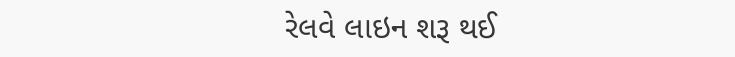રેલવે લાઇન શરૂ થઈ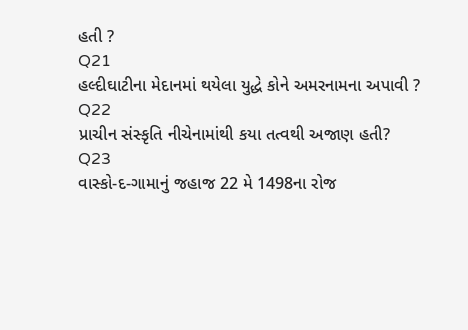હતી ?
Q21
હલ્દીઘાટીના મેદાનમાં થયેલા યુદ્ધે કોને અમરનામના અપાવી ?
Q22
પ્રાચીન સંસ્કૃતિ નીચેનામાંથી કયા તત્વથી અજાણ હતી?
Q23
વાસ્કો-દ-ગામાનું જહાજ 22 મે 1498ના રોજ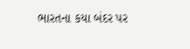ભારતના કયા બંદર પર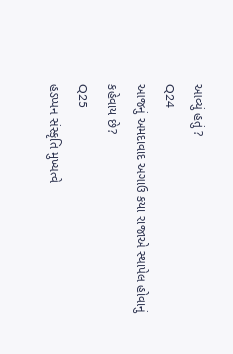આવ્યું હતું ?
Q24
આજનું અમદાવાદ અગાઉ કયા રાજાએ સ્થાપેલ હોવાનું કહેવાય છે?
Q25
હડપ્પન સંસ્કૃતિ મુખ્યત્વે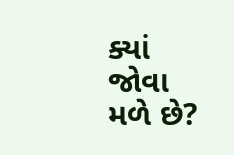ક્યાં જોવા મળે છે?